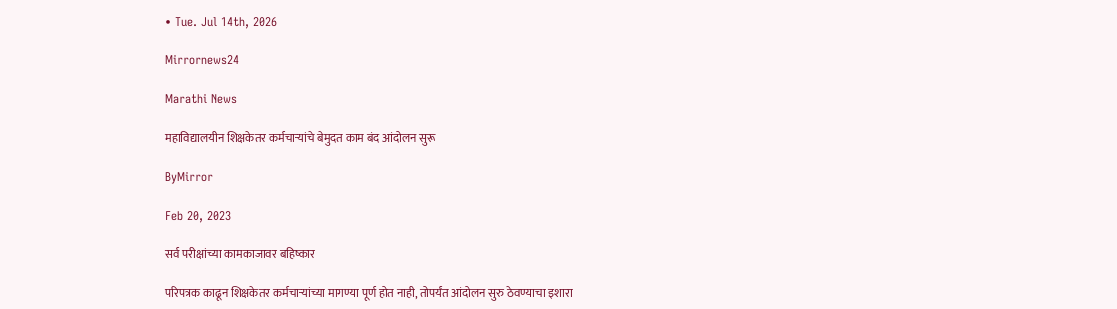• Tue. Jul 14th, 2026

Mirrornews24

Marathi News

महाविद्यालयीन शिक्षकेतर कर्मचार्‍यांचे बेमुदत काम बंद आंदोलन सुरू

ByMirror

Feb 20, 2023

सर्व परीक्षांच्या कामकाजावर बहिष्कार

परिपत्रक काढून शिक्षकेतर कर्मचार्‍यांच्या मागण्या पूर्ण होत नाही, तोपर्यंत आंदोलन सुरु ठेवण्याचा इशारा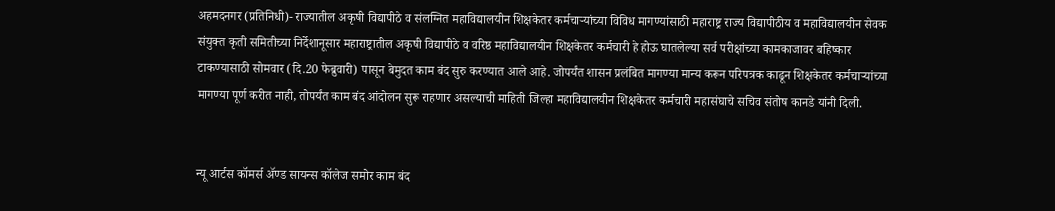अहमदनगर (प्रतिनिधी)- राज्यातील अकृषी विद्यापीठे व संलग्नित महाविद्यालयीन शिक्षकेतर कर्मचार्‍यांच्या विविध मागण्यांसाठी महाराष्ट्र राज्य विद्यापीठीय व महाविद्यालयीन सेवक संयुक्त कृती समितीच्या निर्देशानूसार महाराष्ट्रातील अकृषी विद्यापीठे व वरिष्ठ महाविद्यालयीन शिक्षकेतर कर्मचारी हे होऊ घातलेल्या सर्व परीक्षांच्या कामकाजावर बहिष्कार टाकण्यासाठी सोमवार (दि.20 फेब्रुवारी) पासून बेमुदत काम बंद सुरु करण्यात आले आहे. जोपर्यंत शासन प्रलंबित मागण्या मान्य करून परिपत्रक काढून शिक्षकेतर कर्मचार्‍यांच्या मागण्या पूर्ण करीत नाही, तोपर्यंत काम बंद आंदोलन सुरू राहणार असल्याची माहिती जिल्हा महाविद्यालयीन शिक्षकेतर कर्मचारी महासंघाचे सचिव संतोष कानडे यांनी दिली.


न्यू आर्टस कॉमर्स अ‍ॅण्ड सायन्स कॉलेज समोर काम बंद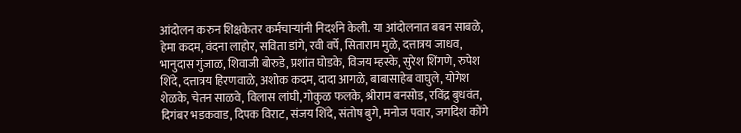आंदोलन करुन शिक्षकेतर कर्मचार्‍यांनी निदर्शने केली. या आंदोलनात बबन साबळे, हेमा कदम, वंदना लाहोर, सविता डांगे, रवी वर्पे, सिताराम मुळे, दत्तात्रय जाधव, भानुदास गुंजाळ, शिवाजी बोरुडे, प्रशांत घोडके, विजय म्हस्के, सुरेश शिंगणे, रुपेश शिंदे, दत्तात्रय हिरणवाळे, अशोक कदम, दादा आगळे, बाबासाहेब वाघुले, योगेश शेळके, चेतन साळवे, विलास लांघी, गोकुळ फलके, श्रीराम बनसोड, रविंद्र बुधवंत, दिगंबर भडकवाड, दिपक विराट, संजय शिंदे, संतोष बुगे, मनोज पवार, जगदिश कोंगे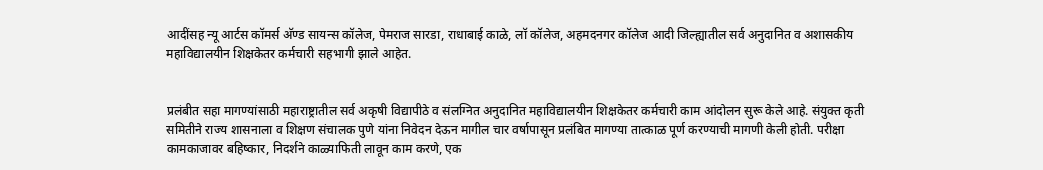आदींसह न्यू आर्टस कॉमर्स अ‍ॅण्ड सायन्स कॉलेज, पेमराज सारडा, राधाबाई काळे, लॉ कॉलेज, अहमदनगर कॉलेज आदी जिल्ह्यातील सर्व अनुदानित व अशासकीय महाविद्यालयीन शिक्षकेतर कर्मचारी सहभागी झाले आहेत.


प्रलंबीत सहा मागण्यांसाठी महाराष्ट्रातील सर्व अकृषी विद्यापीठे व संलग्नित अनुदानित महाविद्यालयीन शिक्षकेतर कर्मचारी काम आंदोलन सुरू केले आहे. संयुक्त कृती समितीने राज्य शासनाला व शिक्षण संचालक पुणे यांना निवेदन देऊन मागील चार वर्षापासून प्रलंबित मागण्या तात्काळ पूर्ण करण्याची मागणी केली होती. परीक्षा कामकाजावर बहिष्कार, निदर्शने काळ्याफिती लावून काम करणे, एक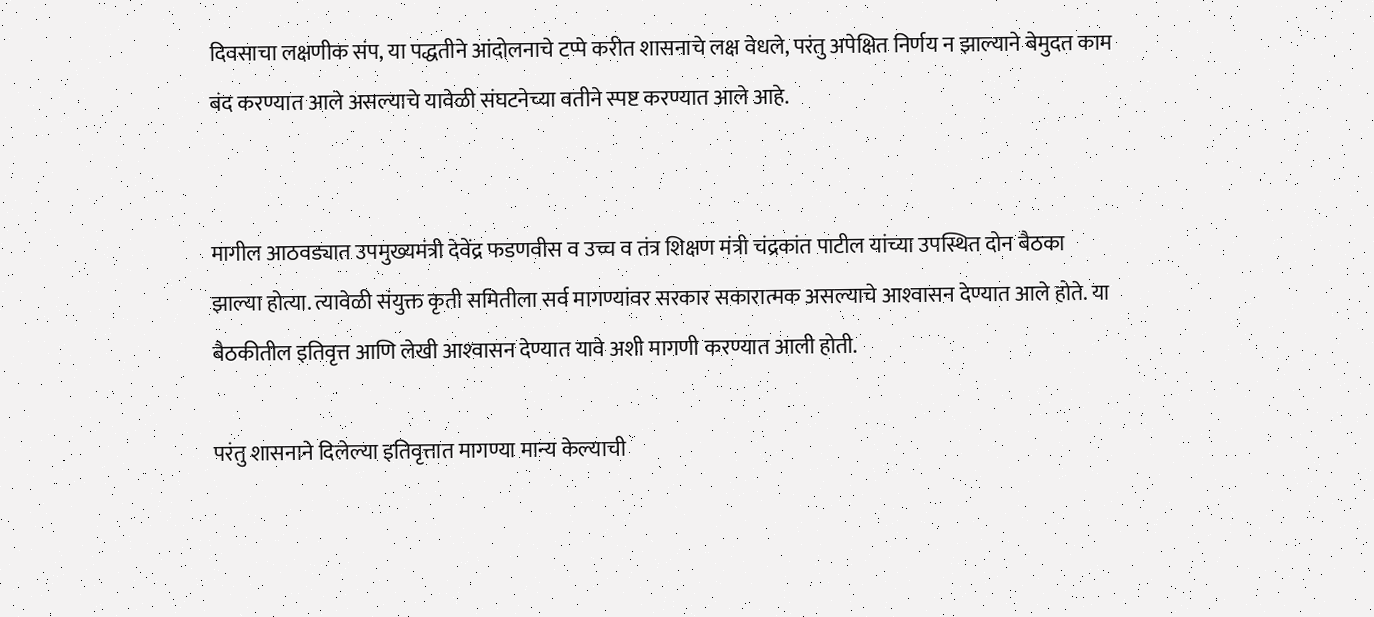दिवसाचा लक्षणीक संप, या पद्धतीने आंदोलनाचे टप्पे करीत शासनाचे लक्ष वेधले, परंतु अपेक्षित निर्णय न झाल्याने बेमुदत काम बंद करण्यात आले असल्याचे यावेळी संघटनेच्या वतीने स्पष्ट करण्यात आले आहे.


मागील आठवड्यात उपमुख्यमंत्री देवेंद्र फडणवीस व उच्च व तंत्र शिक्षण मंत्री चंद्रकांत पाटील यांच्या उपस्थित दोन बैठका झाल्या होत्या. त्यावेळी संयुक्त कृती समितीला सर्व मागण्यांवर सरकार सकारात्मक असल्याचे आश्‍वासन देण्यात आले होते. या बैठकीतील इतिवृत्त आणि लेखी आश्‍वासन देण्यात यावे अशी मागणी करण्यात आली होती.

परंतु शासनाने दिलेल्या इतिवृत्तात मागण्या मान्य केल्याची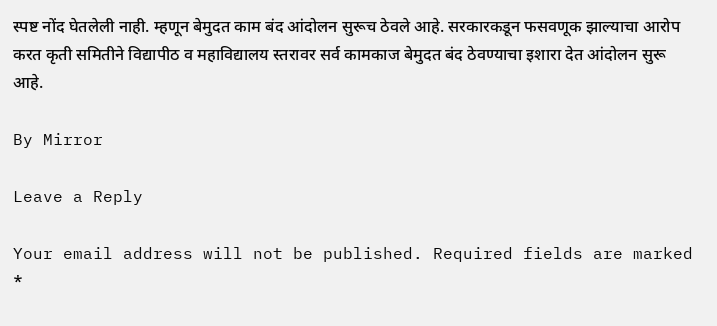स्पष्ट नोंद घेतलेली नाही. म्हणून बेमुदत काम बंद आंदोलन सुरूच ठेवले आहे. सरकारकडून फसवणूक झाल्याचा आरोप करत कृती समितीने विद्यापीठ व महाविद्यालय स्तरावर सर्व कामकाज बेमुदत बंद ठेवण्याचा इशारा देत आंदोलन सुरू आहे.

By Mirror

Leave a Reply

Your email address will not be published. Required fields are marked *